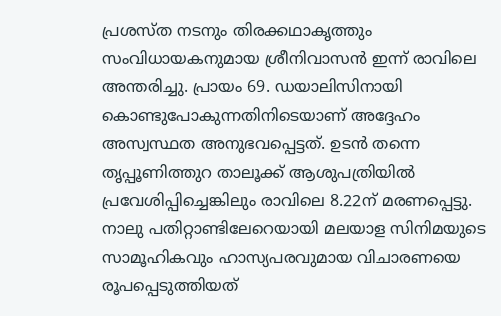പ്രശസ്ത നടനും തിരക്കഥാകൃത്തും സംവിധായകനുമായ ശ്രീനിവാസൻ ഇന്ന് രാവിലെ അന്തരിച്ചു. പ്രായം 69. ഡയാലിസിനായി കൊണ്ടുപോകുന്നതിനിടെയാണ് അദ്ദേഹം അസ്വസ്ഥത അനുഭവപ്പെട്ടത്. ഉടൻ തന്നെ തൃപ്പൂണിത്തുറ താലൂക്ക് ആശുപത്രിയിൽ പ്രവേശിപ്പിച്ചെങ്കിലും രാവിലെ 8.22ന് മരണപ്പെട്ടു.
നാലു പതിറ്റാണ്ടിലേറെയായി മലയാള സിനിമയുടെ സാമൂഹികവും ഹാസ്യപരവുമായ വിചാരണയെ രൂപപ്പെടുത്തിയത്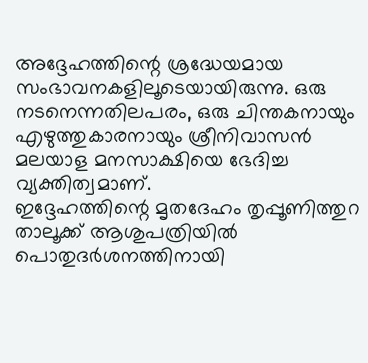അദ്ദേഹത്തിന്റെ ശ്രദ്ധേയമായ സംഭാവനകളിലൂടെയായിരുന്നു. ഒരു നടനെന്നതിലപരം, ഒരു ചിന്തകനായും എഴുത്തുകാരനായും ശ്രീനിവാസൻ മലയാള മനസാക്ഷിയെ ഭേദിച്ച വ്യക്തിത്വമാണ്.
ഇദ്ദേഹത്തിന്റെ മൃതദേഹം തൃപ്പൂണിത്തുറ താലൂക്ക് ആശുപത്രിയിൽ പൊതുദർശനത്തിനായി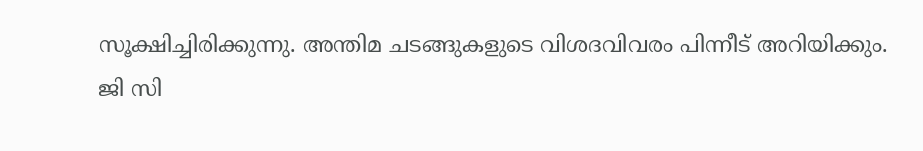സൂക്ഷിച്ചിരിക്കുന്നു. അന്തിമ ചടങ്ങുകളുടെ വിശദവിവരം പിന്നീട് അറിയിക്കും.
ജി സി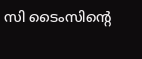സി ടൈംസിന്റെ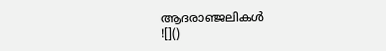ആദരാഞ്ജലികൾ
![]()